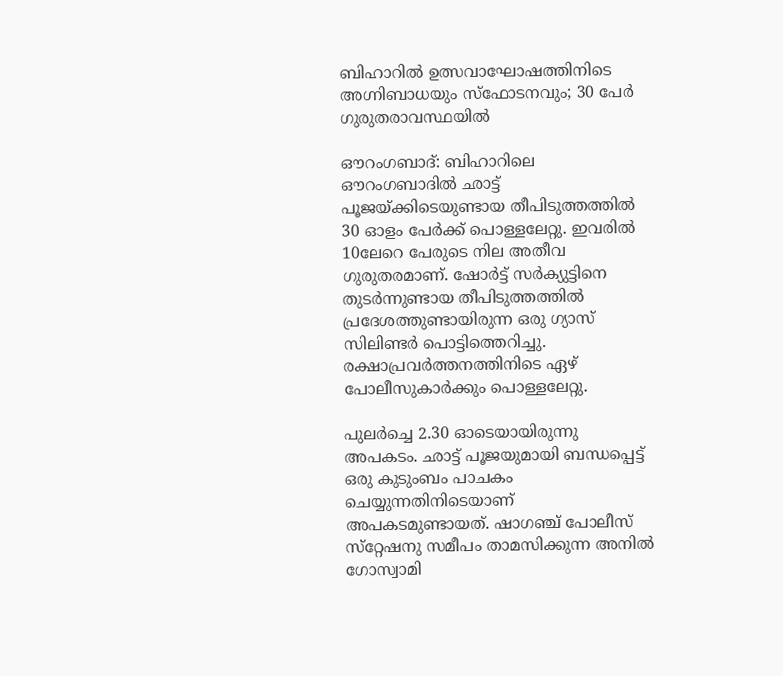ബിഹാറില്‍ ഉത്സവാഘോഷത്തിനിടെ അഗ്നിബാധയും സ്‌ഫോടനവും; 30 പേര്‍ ഗുരുതരാവസ്ഥയില്‍

ഔറംഗബാദ്: ബിഹാറിലെ ഔറംഗബാദില്‍ ഛാട്ട് പൂജയ്ക്കിടെയുണ്ടായ തീപിടുത്തത്തില്‍ 30 ഓളം പേര്‍ക്ക് പൊള്ളലേറ്റു. ഇവരില്‍ 10ലേറെ പേരുടെ നില അതീവ ഗുരുതരമാണ്. ഷോര്‍ട്ട് സര്‍ക്യുട്ടിനെ തുടര്‍ന്നുണ്ടായ തീപിടുത്തത്തില്‍ പ്രദേശത്തുണ്ടായിരുന്ന ഒരു ഗ്യാസ് സിലിണ്ടര്‍ പൊട്ടിത്തെറിച്ചു. രക്ഷാപ്രവര്‍ത്തനത്തിനിടെ ഏഴ് പോലീസുകാര്‍ക്കും പൊള്ളലേറ്റു.

പുലര്‍ച്ചെ 2.30 ഓടെയായിരുന്നു അപകടം. ഛാട്ട് പൂജയുമായി ബന്ധപ്പെട്ട് ഒരു കുടുംബം പാചകം ചെയ്യുന്നതിനിടെയാണ് അപകടമുണ്ടായത്. ഷാഗഞ്ച് പോലീസ് സ്‌റ്റേഷനു സമീപം താമസിക്കുന്ന അനില്‍ ഗോസ്വാമി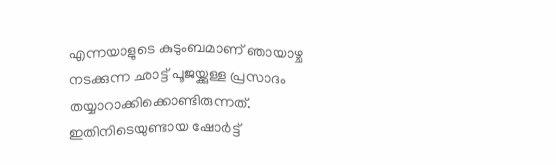എന്നയാളുടെ കുടുംബമാണ് ഞായാഴ്ച നടക്കുന്ന ഛാട്ട് പൂജയ്ക്കുള്ള പ്രസാദം തയ്യാറാക്കിക്കൊണ്ടിരുന്നത്. ഇതിനിടെയുണ്ടായ ഷോര്‍ട്ട്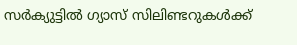സര്‍ക്യുട്ടില്‍ ഗ്യാസ് സിലിണ്ടറുകള്‍ക്ക്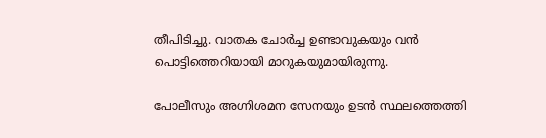തീപിടിച്ചു. വാതക ചോര്‍ച്ച ഉണ്ടാവുകയും വന്‍ പൊട്ടിത്തെറിയായി മാറുകയുമായിരുന്നു.

പോലീസും അഗ്നിശമന സേനയും ഉടന്‍ സ്ഥലത്തെത്തി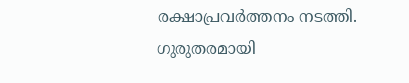രക്ഷാപ്രവര്‍ത്തനം നടത്തി. ഗുരുതരമായി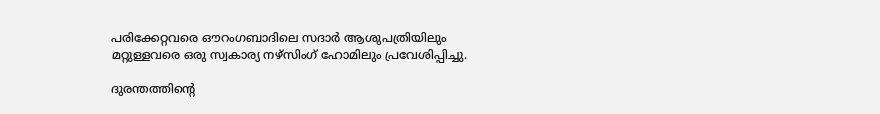പരിക്കേറ്റവരെ ഔറംഗബാദിലെ സദാര്‍ ആശുപത്രിയിലും മറ്റുള്ളവരെ ഒരു സ്വകാര്യ നഴ്‌സിംഗ് ഹോമിലും പ്രവേശിപ്പിച്ചു.

ദുരന്തത്തിന്റെ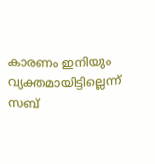കാരണം ഇനിയും വ്യക്തമായിട്ടില്ലെന്ന് സബ്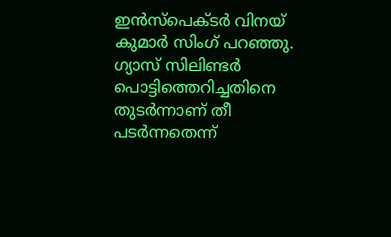ഇന്‍സ്‌പെക്ടര്‍ വിനയ് കുമാര്‍ സിംഗ് പറഞ്ഞു. ഗ്യാസ് സിലിണ്ടര്‍ പൊട്ടിത്തെറിച്ചതിനെ തുടര്‍ന്നാണ് തീ പടര്‍ന്നതെന്ന്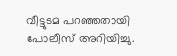വീട്ടുടമ പറഞ്ഞതായി പോലീസ് അറിയിച്ചു.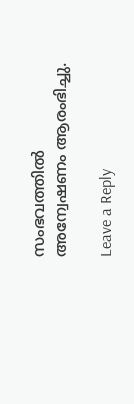സംഭവത്തില്‍ അന്വേഷണം ആരംഭിച്ചു.

Leave a Reply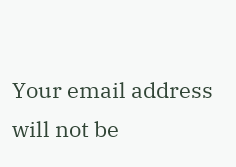Your email address will not be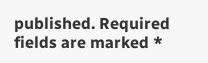published. Required fields are marked *